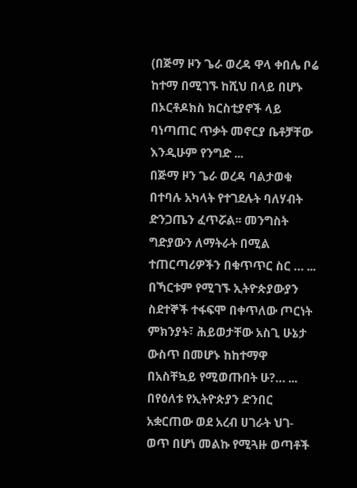(በጅማ ዞን ጌራ ወረዳ ዋላ ቀበሌ ቦሬ ከተማ በሚገኙ ከሺህ በላይ በሆኑ በኦርቶዶክስ ክርስቲያኖች ላይ ባነጣጠር ጥቃት መኖርያ ቤቶቻቸው እንዲሁም የንግድ ...
በጅማ ዞን ጌራ ወረዳ ባልታወቁ በተባሉ አካላት የተገደሉት ባለሃብት ድንጋጤን ፈጥሯል፡፡ መንግስት ግድያውን ለማትራት በሚል ተጠርጣሪዎችን በቁጥጥር ስር … ...
በኻርቱም የሚገኙ ኢትዮጵያውያን ስደተኞች ተፋፍሞ በቀጥለው ጦርነት ምክንያት፣ ሕይወታቸው አስጊ ሁኔታ ውስጥ በመሆኑ ከከተማዋ በአስቸኳይ የሚወጡበት ሁ?… ...
በየዕለቱ የኢትዮጵያን ድንበር አቋርጠው ወደ አረብ ሀገራት ህገ-ወጥ በሆነ መልኩ የሚጓዙ ወጣቶች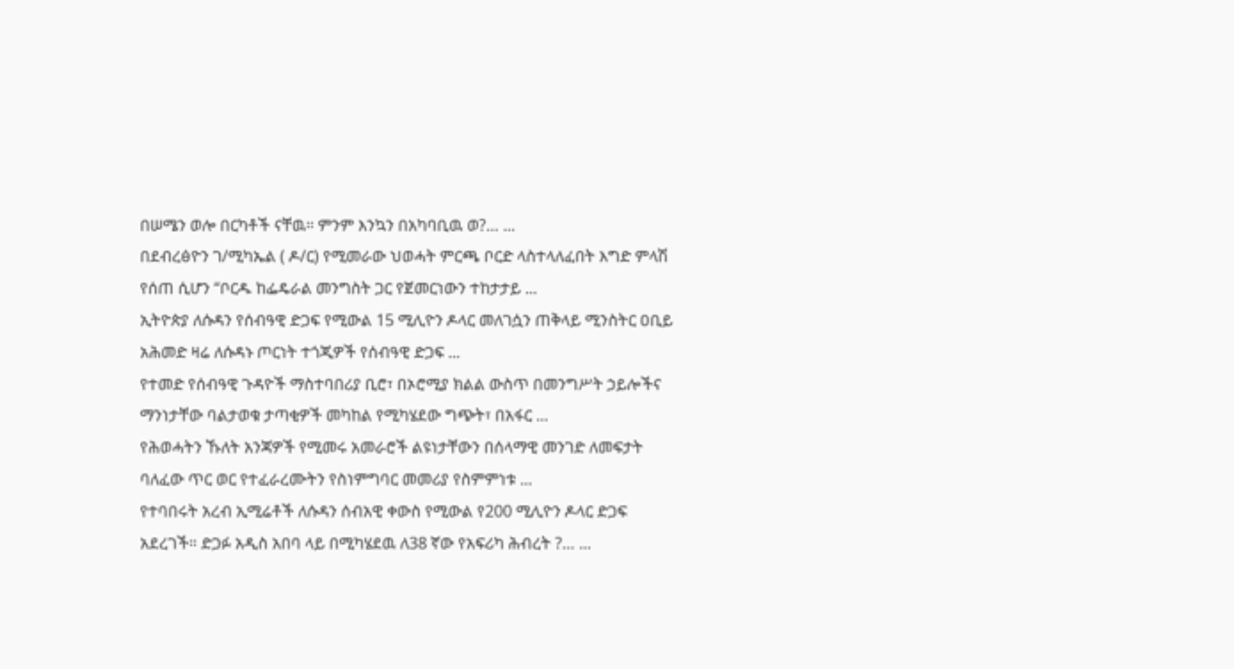በሠሜን ወሎ በርካቶች ናቸዉ። ምንም እንኳን በአካባቢዉ ወ?… ...
በደብረፅዮን ገ/ሚካኤል ( ዶ/ር) የሚመራው ህወሓት ምርጫ ቦርድ ላስተላለፈበት እግድ ምላሽ የሰጠ ሲሆን “ቦርዱ ከፌዴራል መንግስት ጋር የጀመርነውን ተከታታይ ...
ኢትዮጵያ ለሱዳን የሰብዓዊ ድጋፍ የሚውል 15 ሚሊዮን ዶላር መለገሷን ጠቅላይ ሚንስትር ዐቢይ አሕመድ ዛሬ ለሱዳኑ ጦርነት ተጎጂዎች የሰብዓዊ ድጋፍ ...
የተመድ የሰብዓዊ ጉዳዮች ማስተባበሪያ ቢሮ፣ በኦሮሚያ ክልል ውስጥ በመንግሥት ኃይሎችና ማንነታቸው ባልታወቁ ታጣቂዎች መካከል የሚካሄደው ግጭት፣ በአፋር ...
የሕወሓትን ኹለት አንጃዎች የሚመሩ አመራሮች ልዩነታቸውን በሰላማዊ መንገድ ለመፍታት ባለፈው ጥር ወር የተፈራረሙትን የስነምግባር መመሪያ የስምምነቱ ...
የተባበሩት አረብ ኢሚሬቶች ለሱዳን ሰብአዊ ቀውስ የሚውል የ200 ሚሊዮን ዶላር ድጋፍ አደረገች። ድጋፉ አዲስ አበባ ላይ በሚካሄደዉ ለ38 ኛው የአፍሪካ ሕብረት ?… ...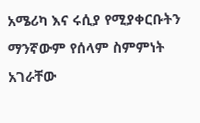አሜሪካ እና ሩሲያ የሚያቀርቡትን ማንኛውም የሰላም ስምምነት አገራቸው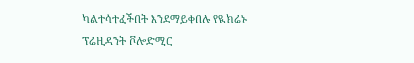ካልተሳተፈችበት እንደማይቀበሉ የዪክሬኑ ፕሬዚዳንት ቮሎድሚር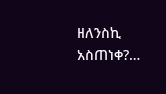ዘለንስኪ አስጠነቀ?…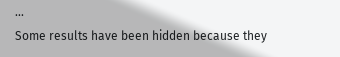...
Some results have been hidden because they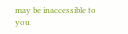may be inaccessible to you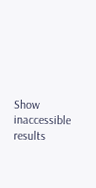Show inaccessible results